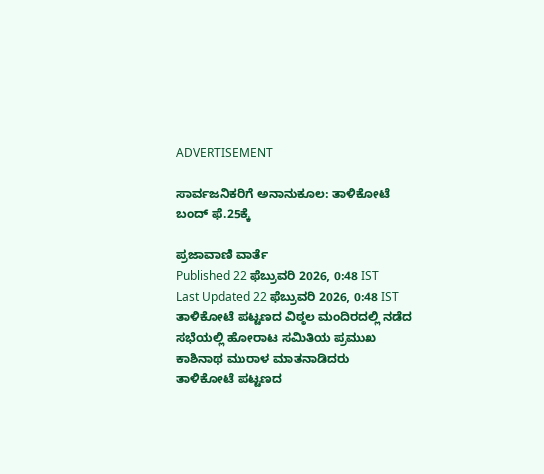ADVERTISEMENT

ಸಾರ್ವಜನಿಕರಿಗೆ ಅನಾನುಕೂಲ: ತಾಳಿಕೋಟೆ ಬಂದ್ ಫೆ.25ಕ್ಕೆ

ಪ್ರಜಾವಾಣಿ ವಾರ್ತೆ
Published 22 ಫೆಬ್ರುವರಿ 2026, 0:48 IST
Last Updated 22 ಫೆಬ್ರುವರಿ 2026, 0:48 IST
ತಾಳಿಕೋಟೆ ಪಟ್ಟಣದ ವಿಠ್ಠಲ ಮಂದಿರದಲ್ಲಿ ನಡೆದ ಸಭೆಯಲ್ಲಿ ಹೋರಾಟ ಸಮಿತಿಯ ಪ್ರಮುಖ ಕಾಶಿನಾಥ ಮುರಾಳ ಮಾತನಾಡಿದರು
ತಾಳಿಕೋಟೆ ಪಟ್ಟಣದ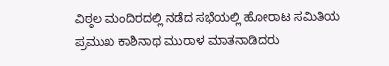ವಿಠ್ಠಲ ಮಂದಿರದಲ್ಲಿ ನಡೆದ ಸಭೆಯಲ್ಲಿ ಹೋರಾಟ ಸಮಿತಿಯ ಪ್ರಮುಖ ಕಾಶಿನಾಥ ಮುರಾಳ ಮಾತನಾಡಿದರು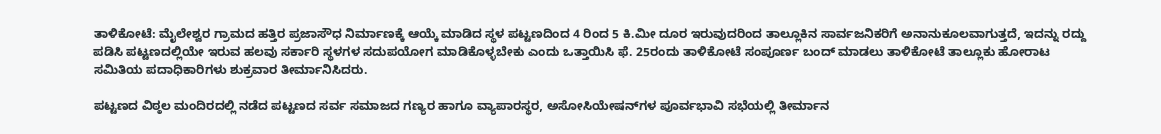ತಾಳಿಕೋಟೆ: ಮೈಲೇಶ್ವರ ಗ್ರಾಮದ ಹತ್ತಿರ ಪ್ರಜಾಸೌಧ ನಿರ್ಮಾಣಕ್ಕೆ ಆಯ್ಕೆ ಮಾಡಿದ ಸ್ಥಳ ಪಟ್ಟಣದಿಂದ 4 ರಿಂದ 5 ಕಿ.ಮೀ ದೂರ ಇರುವುದರಿಂದ ತಾಲ್ಲೂಕಿನ ಸಾರ್ವಜನಿಕರಿಗೆ ಅನಾನುಕೂಲವಾಗುತ್ತದೆ, ಇದನ್ನು ರದ್ದು ಪಡಿಸಿ ಪಟ್ಟಣದಲ್ಲಿಯೇ ಇರುವ ಹಲವು ಸರ್ಕಾರಿ ಸ್ಥಳಗಳ ಸದುಪಯೋಗ ಮಾಡಿಕೊಳ್ಳಬೇಕು ಎಂದು ಒತ್ತಾಯಿಸಿ ಫೆ. 25ರಂದು ತಾಳಿಕೋಟೆ ಸಂಪೂರ್ಣ ಬಂದ್ ಮಾಡಲು ತಾಳಿಕೋಟೆ ತಾಲ್ಲೂಕು ಹೋರಾಟ ಸಮಿತಿಯ ಪದಾಧಿಕಾರಿಗಳು ಶುಕ್ರವಾರ ತೀರ್ಮಾನಿಸಿದರು.

ಪಟ್ಟಣದ ವಿಠ್ಠಲ ಮಂದಿರದಲ್ಲಿ ನಡೆದ ಪಟ್ಟಣದ ಸರ್ವ ಸಮಾಜದ ಗಣ್ಯರ ಹಾಗೂ ವ್ಯಾಪಾರಸ್ಥರ, ಅಸೋಸಿಯೇಷನ್‌ಗಳ ಪೂರ್ವಭಾವಿ ಸಭೆಯಲ್ಲಿ ತೀರ್ಮಾನ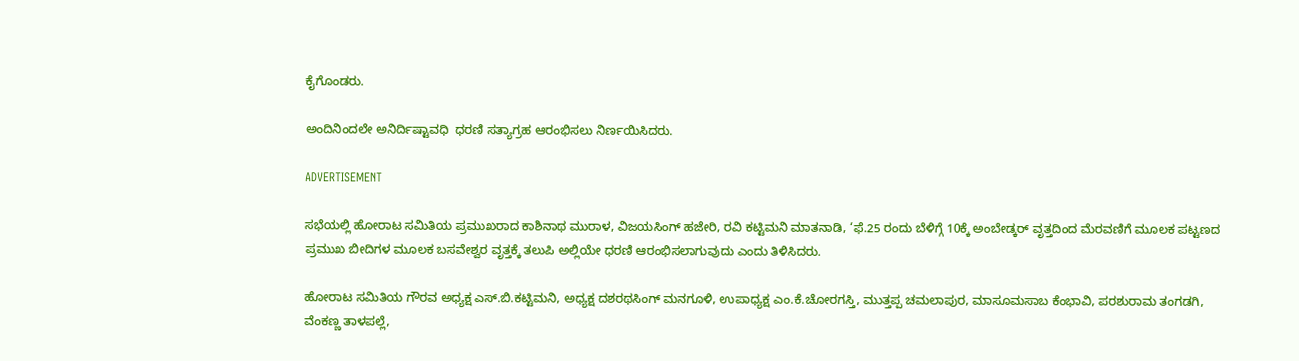ಕೈಗೊಂಡರು.

ಅಂದಿನಿಂದಲೇ ಅನಿರ್ದಿಷ್ಟಾವಧಿ  ಧರಣಿ ಸತ್ಯಾಗ್ರಹ ಆರಂಭಿಸಲು ನಿರ್ಣಯಿಸಿದರು.

ADVERTISEMENT

ಸಭೆಯಲ್ಲಿ ಹೋರಾಟ ಸಮಿತಿಯ ಪ್ರಮುಖರಾದ ಕಾಶಿನಾಥ ಮುರಾಳ, ವಿಜಯಸಿಂಗ್ ಹಜೇರಿ, ರವಿ ಕಟ್ಟಿಮನಿ ಮಾತನಾಡಿ, ‘ಫೆ.25 ರಂದು ಬೆಳಿಗ್ಗೆ 10ಕ್ಕೆ ಅಂಬೇಡ್ಕರ್ ವೃತ್ತದಿಂದ ಮೆರವಣಿಗೆ ಮೂಲಕ ಪಟ್ಟಣದ ಪ್ರಮುಖ ಬೀದಿಗಳ ಮೂಲಕ ಬಸವೇಶ್ವರ ವೃತ್ತಕ್ಕೆ ತಲುಪಿ ಅಲ್ಲಿಯೇ ಧರಣಿ ಆರಂಭಿಸಲಾಗುವುದು ಎಂದು ತಿಳಿಸಿದರು.

ಹೋರಾಟ ಸಮಿತಿಯ ಗೌರವ ಅಧ್ಯಕ್ಷ ಎಸ್.ಬಿ.ಕಟ್ಟಿಮನಿ, ಅಧ್ಯಕ್ಷ ದಶರಥಸಿಂಗ್ ಮನಗೂಳಿ, ಉಪಾಧ್ಯಕ್ಷ ಎಂ.ಕೆ.ಚೋರಗಸ್ತಿ, ಮುತ್ತಪ್ಪ ಚಮಲಾಪುರ, ಮಾಸೂಮಸಾಬ ಕೆಂಭಾವಿ, ಪರಶುರಾಮ ತಂಗಡಗಿ, ವೆಂಕಣ್ಣ ತಾಳಪಲ್ಲೆ,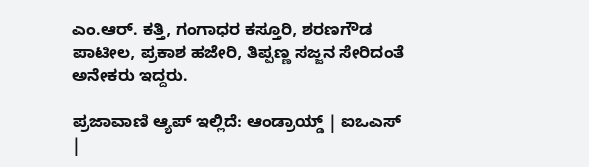ಎಂ.ಆರ್. ಕತ್ತಿ, ಗಂಗಾಧರ ಕಸ್ತೂರಿ, ಶರಣಗೌಡ ಪಾಟೀಲ, ಪ್ರಕಾಶ ಹಜೇರಿ, ತಿಪ್ಪಣ್ಣ ಸಜ್ಜನ ಸೇರಿದಂತೆ ಅನೇಕರು ಇದ್ದರು.

ಪ್ರಜಾವಾಣಿ ಆ್ಯಪ್ ಇಲ್ಲಿದೆ: ಆಂಡ್ರಾಯ್ಡ್ | ಐಒಎಸ್ |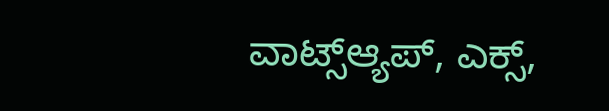ವಾಟ್ಸ್ಆ್ಯಪ್, ಎಕ್ಸ್,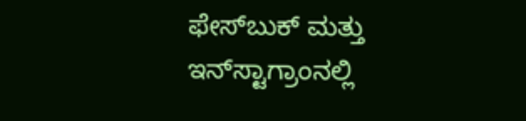ಫೇಸ್‌ಬುಕ್ ಮತ್ತು ಇನ್‌ಸ್ಟಾಗ್ರಾಂನಲ್ಲಿ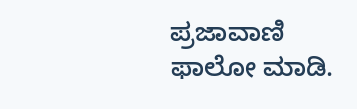ಪ್ರಜಾವಾಣಿ ಫಾಲೋ ಮಾಡಿ.